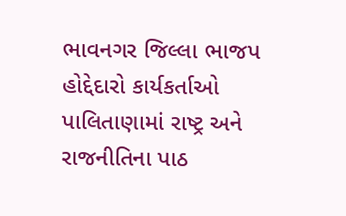ભાવનગર જિલ્લા ભાજપ હોદ્દેદારો કાર્યકર્તાઓ પાલિતાણામાં રાષ્ટ્ર અને રાજનીતિના પાઠ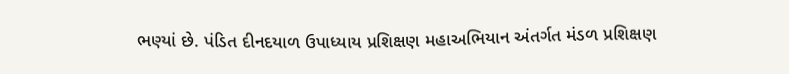ભણ્યાં છે. પંડિત દીનદયાળ ઉપાધ્યાય પ્રશિક્ષણ મહાઅભિયાન અંતર્ગત મંડળ પ્રશિક્ષણ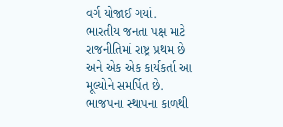વર્ગ યોજાઈ ગયાં.
ભારતીય જનતા પક્ષ માટે રાજનીતિમાં રાષ્ટ્ર પ્રથમ છે અને એક એક કાર્યકર્તા આ મૂલ્યોને સમર્પિત છે. ભાજપના સ્થાપના કાળથી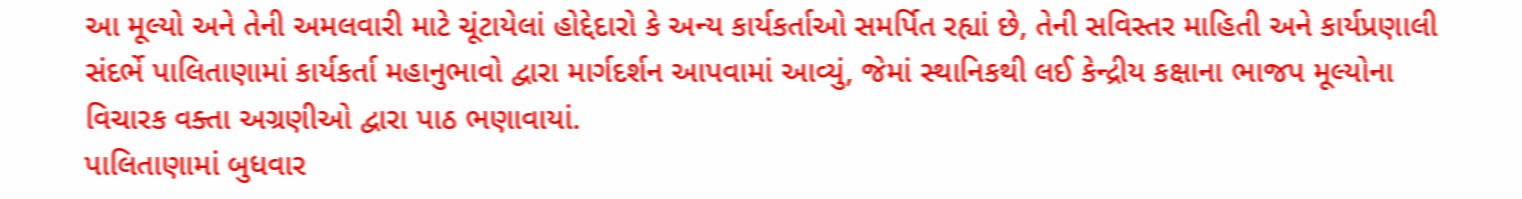આ મૂલ્યો અને તેની અમલવારી માટે ચૂંટાયેલાં હોદ્દેદારો કે અન્ય કાર્યકર્તાઓ સમર્પિત રહ્યાં છે, તેની સવિસ્તર માહિતી અને કાર્યપ્રણાલી સંદર્ભે પાલિતાણામાં કાર્યકર્તા મહાનુભાવો દ્વારા માર્ગદર્શન આપવામાં આવ્યું, જેમાં સ્થાનિકથી લઈ કેન્દ્રીય કક્ષાના ભાજપ મૂલ્યોના વિચારક વક્તા અગ્રણીઓ દ્વારા પાઠ ભણાવાયાં.
પાલિતાણામાં બુધવાર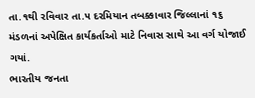તા.૧થી રવિવાર તા.૫ દરમિયાન તબક્કાવાર જિલ્લાનાં ૧૬ મંડળનાં અપેક્ષિત કાર્યકર્તાઓ માટે નિવાસ સાથે આ વર્ગ યોજાઈ ગયાં.
ભારતીય જનતા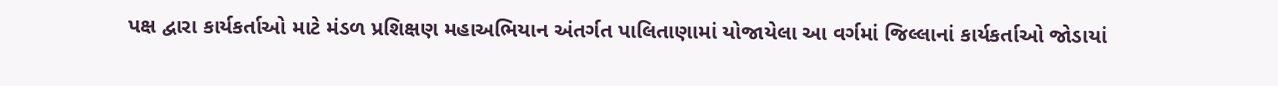પક્ષ દ્વારા કાર્યકર્તાઓ માટે મંડળ પ્રશિક્ષણ મહાઅભિયાન અંતર્ગત પાલિતાણામાં યોજાયેલા આ વર્ગમાં જિલ્લાનાં કાર્યકર્તાઓ જોડાયાં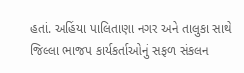હતાં. અહિંયા પાલિતાણા નગર અને તાલુકા સાથે જિલ્લા ભાજપ કાર્યકર્તાઓનું સફળ સંકલન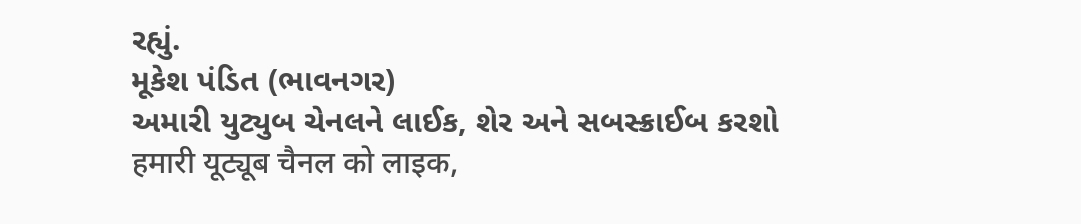રહ્યું.
મૂકેશ પંડિત (ભાવનગર)
અમારી યુટ્યુબ ચેનલને લાઈક, શેર અને સબસ્ક્રાઈબ કરશો
हमारी यूट्यूब चैनल को लाइक,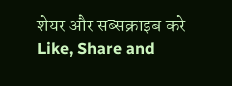शेयर और सब्सक्राइब करे
Like, Share and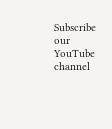Subscribe our YouTube channel